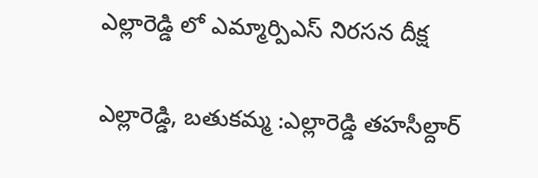ఎల్లారెడ్డి లో ఎమ్మార్పిఎస్ నిరసన దీక్ష

ఎల్లారెడ్డి, బతుకమ్మ :ఎల్లారెడ్డి తహసీల్దార్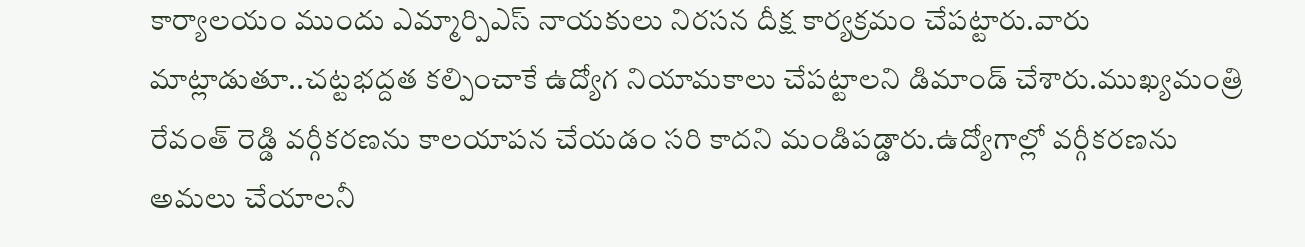కార్యాలయం ముందు ఎమ్మార్పిఎస్ నాయకులు నిరసన దీక్ష కార్యక్రమం చేపట్టారు.వారు మాట్లాడుతూ..చట్టభద్దత కల్పించాకే ఉద్యోగ నియామకాలు చేపట్టాలని డిమాండ్ చేశారు.ముఖ్యమంత్రి రేవంత్ రెడ్డి వర్గీకరణను కాలయాపన చేయడం సరి కాదని మండిపడ్డారు.ఉద్యోగాల్లో వర్గీకరణను అమలు చేయాలనీ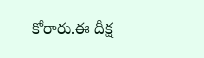కోరారు.ఈ దీక్ష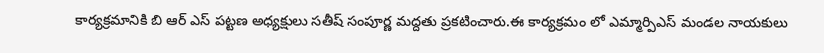కార్యక్రమానికి బి ఆర్ ఎస్ పట్టణ అధ్యక్షులు సతీష్ సంపూర్ణ మద్దతు ప్రకటించారు.ఈ కార్యక్రమం లో ఎమ్మార్పిఎస్ మండల నాయకులు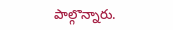పాల్గొన్నారు.